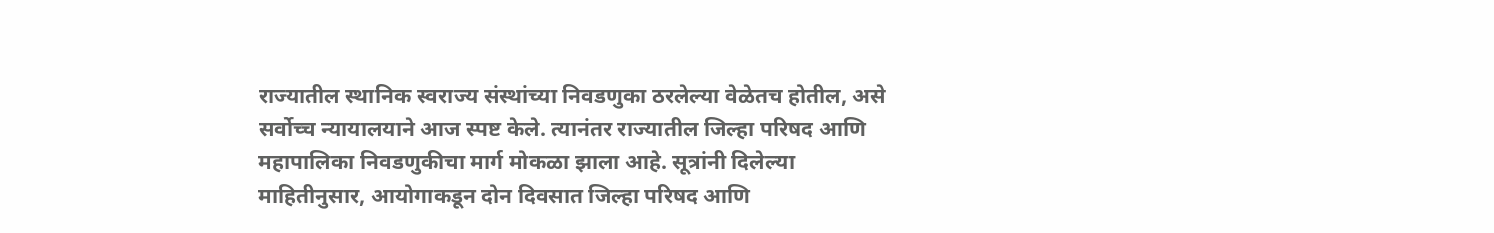राज्यातील स्थानिक स्वराज्य संस्थांच्या निवडणुका ठरलेल्या वेळेतच होतील, असे सर्वोच्च न्यायालयाने आज स्पष्ट केले. त्यानंतर राज्यातील जिल्हा परिषद आणि महापालिका निवडणुकीचा मार्ग मोकळा झाला आहे. सूत्रांनी दिलेल्या माहितीनुसार, आयोगाकडून दोन दिवसात जिल्हा परिषद आणि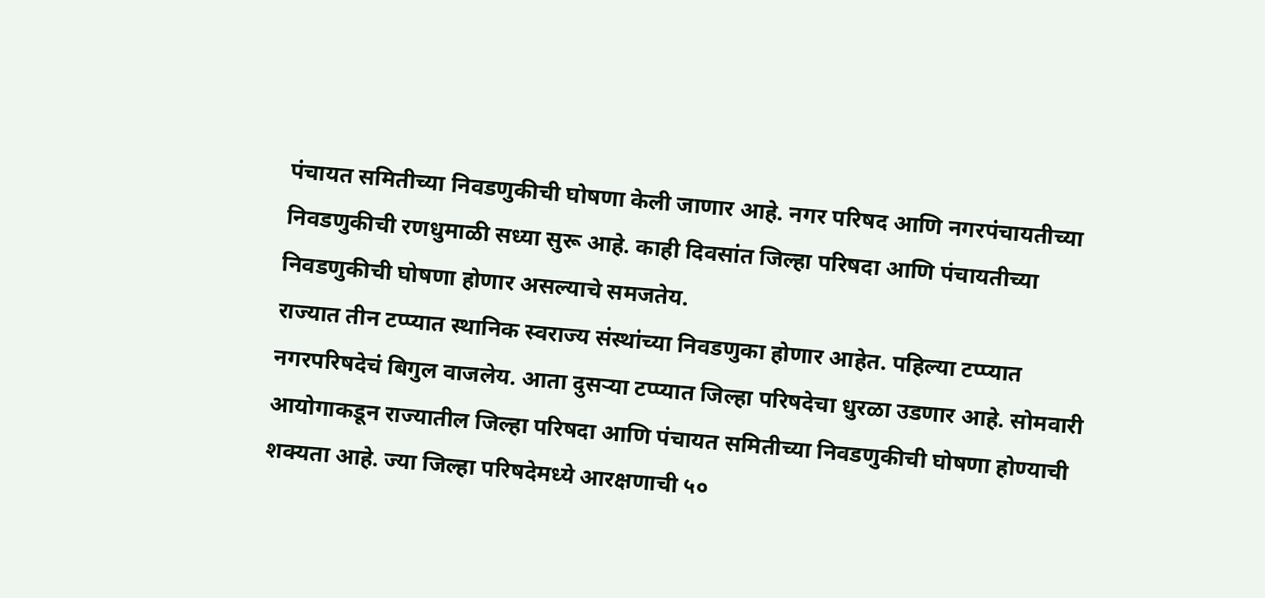पंचायत समितीच्या निवडणुकीची घोषणा केली जाणार आहे. नगर परिषद आणि नगरपंचायतीच्या निवडणुकीची रणधुमाळी सध्या सुरू आहे. काही दिवसांत जिल्हा परिषदा आणि पंचायतीच्या निवडणुकीची घोषणा होणार असल्याचे समजतेय.
राज्यात तीन टप्प्यात स्थानिक स्वराज्य संस्थांच्या निवडणुका होणार आहेत. पहिल्या टप्प्यात नगरपरिषदेचं बिगुल वाजलेय. आता दुसऱ्या टप्प्यात जिल्हा परिषदेचा धुरळा उडणार आहे. सोमवारी आयोगाकडून राज्यातील जिल्हा परिषदा आणि पंचायत समितीच्या निवडणुकीची घोषणा होण्याची शक्यता आहे. ज्या जिल्हा परिषदेमध्ये आरक्षणाची ५०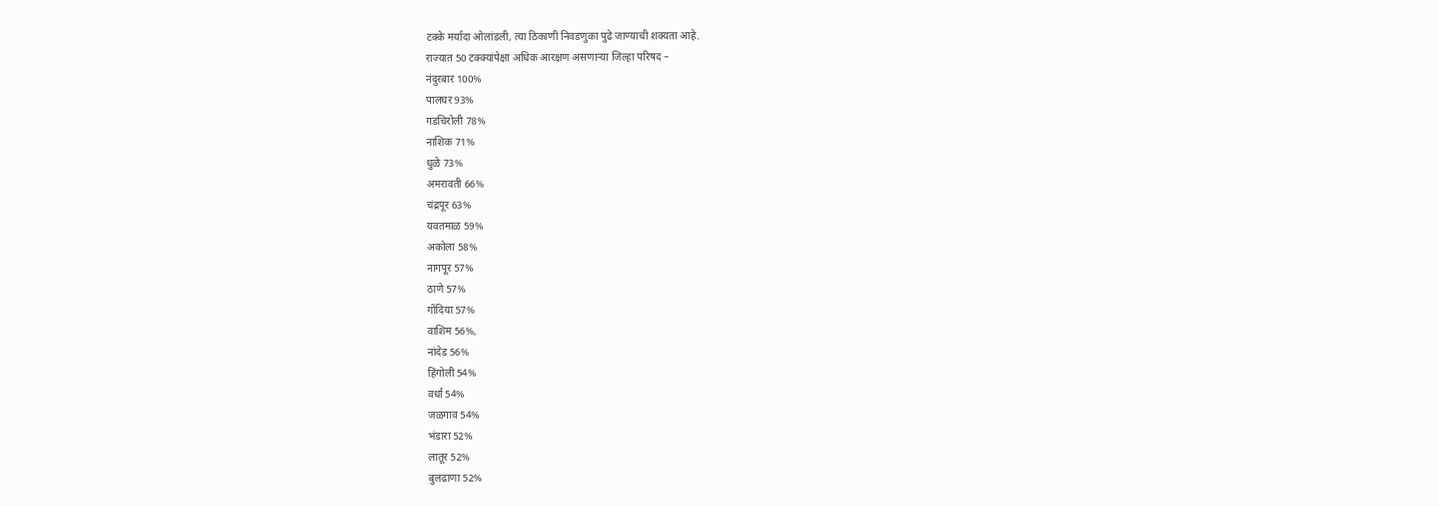टक्के मर्यादा ओलांडली, त्या ठिकाणी निवडणुका पुढे जाण्याची शक्यता आहे.
राज्यात 50 टक्क्यांपेक्षा अधिक आरक्षण असणाऱ्या जिल्हा परिषद –
नंदुरबार 100%
पालघर 93%
गडचिरोली 78%
नाशिक 71%
धुळे 73%
अमरावती 66%
चंद्रपूर 63%
यवतमाळ 59%
अकोला 58%
नागपूर 57%
ठाणे 57%
गोंदिया 57%
वाशिम 56%,
नांदेड 56%
हिंगोली 54%
वर्धा 54%
जळगाव 54%
भंडारा 52%
लातूर 52%
बुलढाणा 52%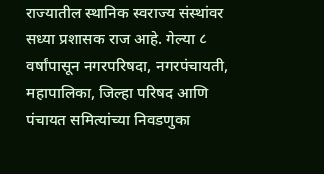राज्यातील स्थानिक स्वराज्य संस्थांवर सध्या प्रशासक राज आहे. गेल्या ८ वर्षांपासून नगरपरिषदा, नगरपंचायती, महापालिका, जिल्हा परिषद आणि पंचायत समित्यांच्या निवडणुका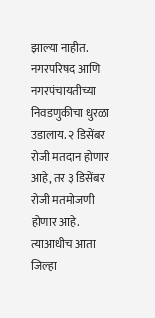झाल्या नाहीत. नगरपरिषद आणि नगरपंचायतीच्या निवडणुकीचा धुरळा उडालाय. २ डिसेंबर रोजी मतदान होणार आहे, तर ३ डिसेंबर रोजी मतमोजणी होणार आहे. त्याआधीच आता जिल्हा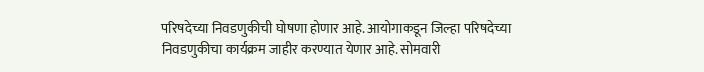परिषदेच्या निवडणुकीची घोषणा होणार आहे. आयोगाकडून जिल्हा परिषदेच्या निवडणुकीचा कार्यक्रम जाहीर करण्यात येणार आहे. सोमवारी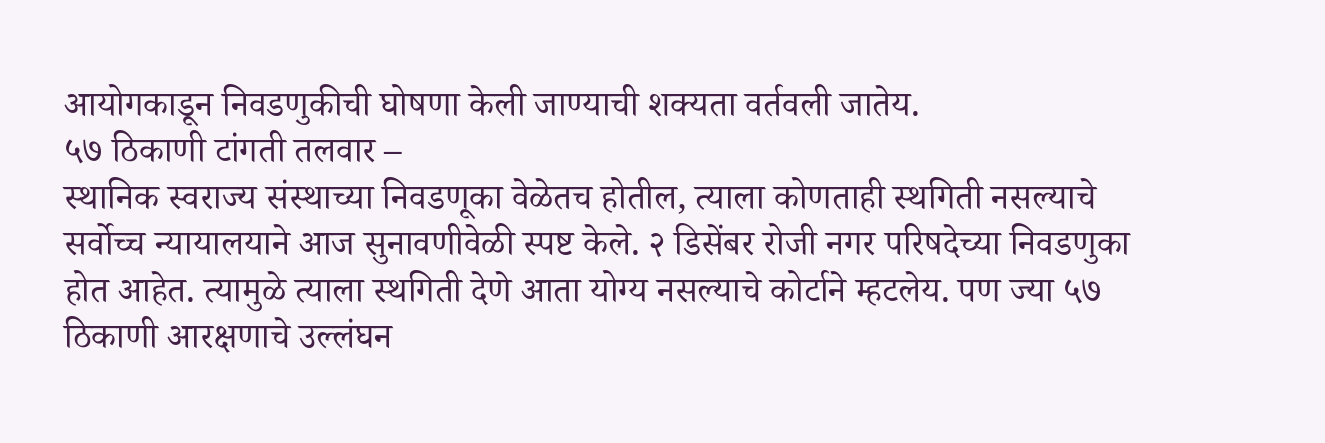आयोगकाडून निवडणुकीची घोषणा केली जाण्याची शक्यता वर्तवली जातेय.
५७ ठिकाणी टांगती तलवार –
स्थानिक स्वराज्य संस्थाच्या निवडणूका वेळेतच होतील, त्याला कोणताही स्थगिती नसल्याचे सर्वोच्च न्यायालयाने आज सुनावणीवेळी स्पष्ट केले. २ डिसेंबर रोजी नगर परिषदेच्या निवडणुका होत आहेत. त्यामुळे त्याला स्थगिती देणे आता योग्य नसल्याचे कोर्टाने म्हटलेय. पण ज्या ५७ ठिकाणी आरक्षणाचे उल्लंघन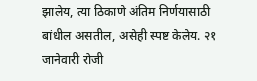झालेय, त्या ठिकाणे अंतिम निर्णयासाठी बांधील असतील, असेही स्पष्ट केलेय. २१ जानेवारी रोजी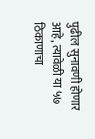पुढील सुनावणी होणार आहे, त्यावेळी या ५७ ठिकाणाचा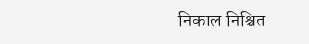निकाल निश्चित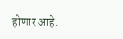होणार आहे.